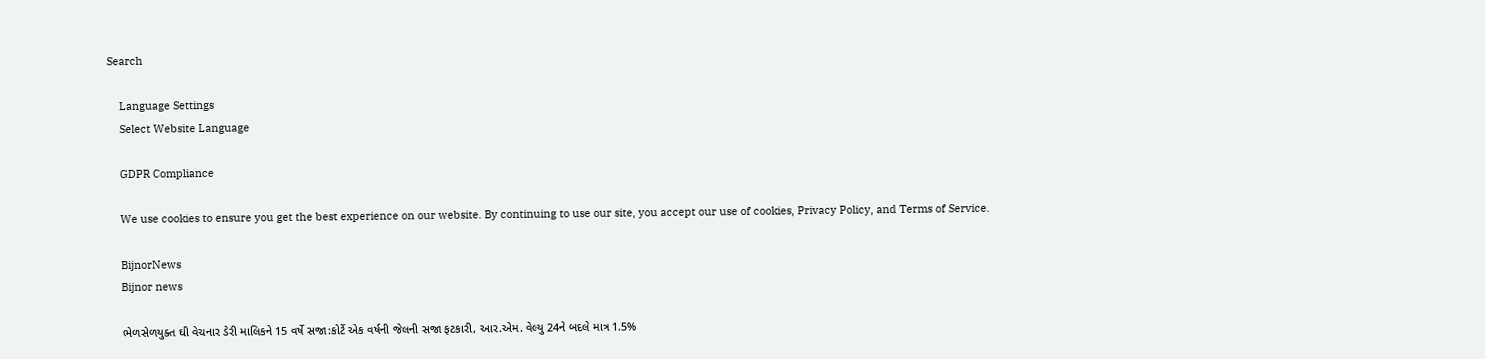Search

    Language Settings
    Select Website Language

    GDPR Compliance

    We use cookies to ensure you get the best experience on our website. By continuing to use our site, you accept our use of cookies, Privacy Policy, and Terms of Service.

    BijnorNews
    Bijnor news

    ભેળસેળયુક્ત ઘી વેચનાર ડેરી માલિકને 15 વર્ષે સજા:કોર્ટે એક વર્ષની જેલની સજા ફટકારી, આર.એમ. વેલ્યુ 24ને બદલે માત્ર 1.5%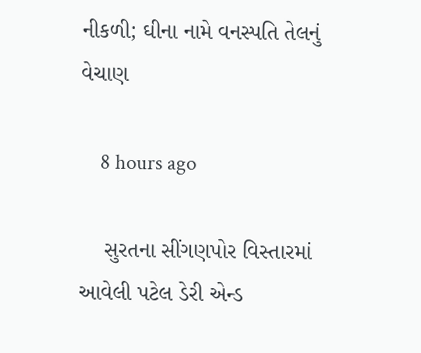નીકળી; ઘીના નામે વનસ્પતિ તેલનું વેચાણ

    8 hours ago

    સુરતના સીંગણપોર વિસ્તારમાં આવેલી પટેલ ડેરી એન્ડ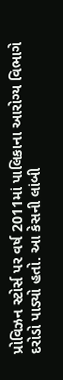પ્રોવિઝન સ્ટોર્સ પર વર્ષ 2011માં પાલિકાના આરોગ્ય વિભાગે દરોડો પાડ્યો હતો. આ કેસની લાંબી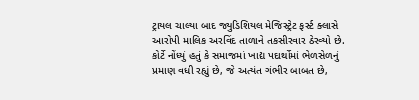ટ્રાયલ ચાલ્યા બાદ જ્યુડિશિયલ મેજિસ્ટ્રેટ ફર્સ્ટ ક્લાસે આરોપી માલિક અરવિંદ તાળાને તકસીરવાર ઠેરવ્યો છે. કોર્ટે નોંધ્યું હતું કે સમાજમાં ખાદ્ય પદાર્થોમાં ભેળસેળનું પ્રમાણ વધી રહ્યું છે, જે અત્યંત ગંભીર બાબત છે,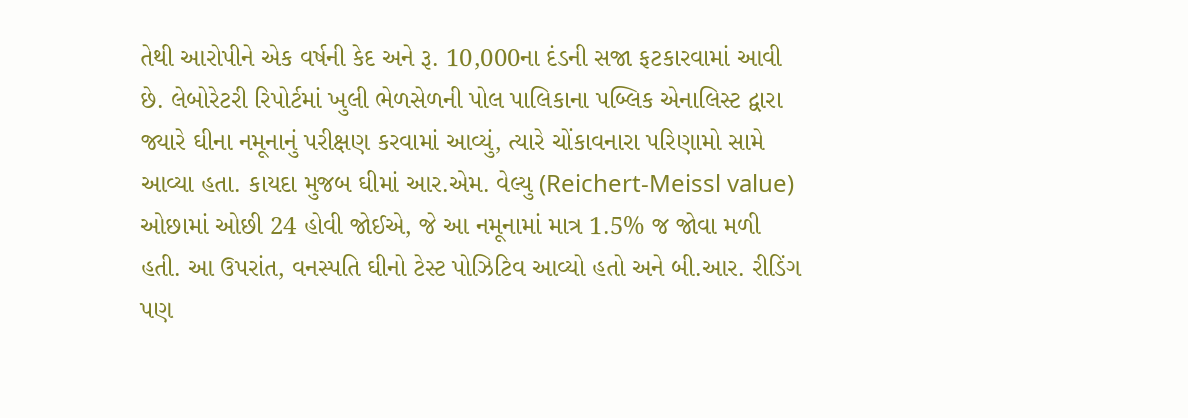તેથી આરોપીને એક વર્ષની કેદ અને રૂ. 10,000ના દંડની સજા ફટકારવામાં આવી છે. લેબોરેટરી રિપોર્ટમાં ખુલી ભેળસેળની પોલ પાલિકાના પબ્લિક એનાલિસ્ટ દ્વારા જ્યારે ઘીના નમૂનાનું પરીક્ષણ કરવામાં આવ્યું, ત્યારે ચોંકાવનારા પરિણામો સામે આવ્યા હતા. કાયદા મુજબ ઘીમાં આર.એમ. વેલ્યુ (Reichert-Meissl value) ઓછામાં ઓછી 24 હોવી જોઈએ, જે આ નમૂનામાં માત્ર 1.5% જ જોવા મળી હતી. આ ઉપરાંત, વનસ્પતિ ઘીનો ટેસ્ટ પોઝિટિવ આવ્યો હતો અને બી.આર. રીડિંગ પણ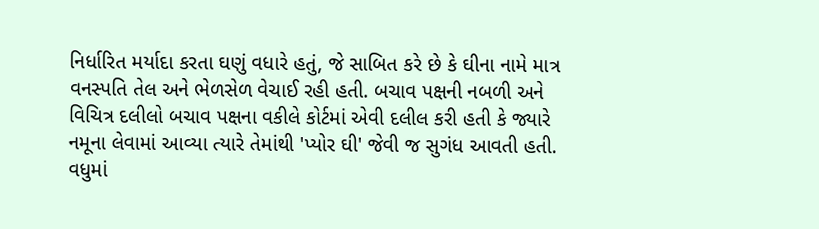નિર્ધારિત મર્યાદા કરતા ઘણું વધારે હતું, જે સાબિત કરે છે કે ઘીના નામે માત્ર વનસ્પતિ તેલ અને ભેળસેળ વેચાઈ રહી હતી. બચાવ પક્ષની નબળી અને વિચિત્ર દલીલો બચાવ પક્ષના વકીલે કોર્ટમાં એવી દલીલ કરી હતી કે જ્યારે નમૂના લેવામાં આવ્યા ત્યારે તેમાંથી 'પ્યોર ઘી' જેવી જ સુગંધ આવતી હતી. વધુમાં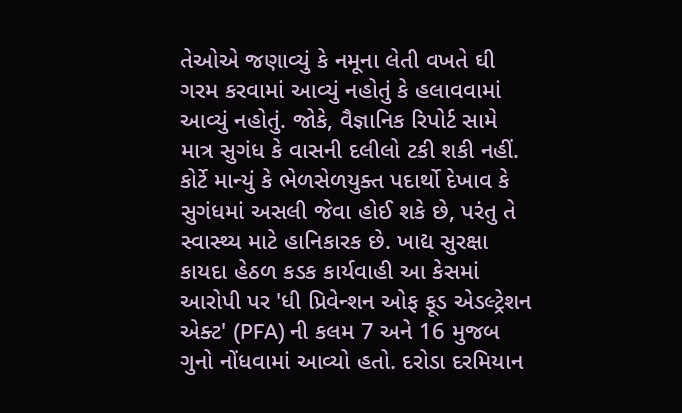તેઓએ જણાવ્યું કે નમૂના લેતી વખતે ઘી ગરમ કરવામાં આવ્યું નહોતું કે હલાવવામાં આવ્યું નહોતું. જોકે, વૈજ્ઞાનિક રિપોર્ટ સામે માત્ર સુગંધ કે વાસની દલીલો ટકી શકી નહીં. કોર્ટે માન્યું કે ભેળસેળયુક્ત પદાર્થો દેખાવ કે સુગંધમાં અસલી જેવા હોઈ શકે છે, પરંતુ તે સ્વાસ્થ્ય માટે હાનિકારક છે. ખાદ્ય સુરક્ષા કાયદા હેઠળ કડક કાર્યવાહી આ કેસમાં આરોપી પર 'ધી પ્રિવેન્શન ઓફ ફૂડ એડલ્ટ્રેશન એક્ટ' (PFA) ની કલમ 7 અને 16 મુજબ ગુનો નોંધવામાં આવ્યો હતો. દરોડા દરમિયાન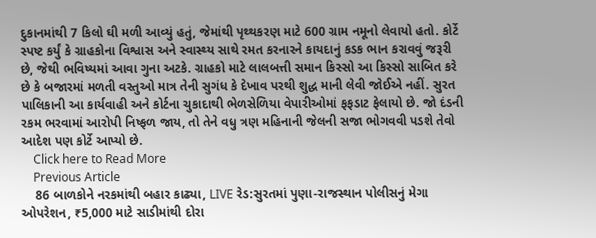દુકાનમાંથી 7 કિલો ઘી મળી આવ્યું હતું, જેમાંથી પૃથ્થકરણ માટે 600 ગ્રામ નમૂનો લેવાયો હતો. કોર્ટે સ્પષ્ટ કર્યું કે ગ્રાહકોના વિશ્વાસ અને સ્વાસ્થ્ય સાથે રમત કરનારને કાયદાનું કડક ભાન કરાવવું જરૂરી છે, જેથી ભવિષ્યમાં આવા ગુના અટકે. ગ્રાહકો માટે લાલબત્તી સમાન કિસ્સો આ કિસ્સો સાબિત કરે છે કે બજારમાં મળતી વસ્તુઓ માત્ર તેની સુગંધ કે દેખાવ પરથી શુદ્ધ માની લેવી જોઈએ નહીં. સુરત પાલિકાની આ કાર્યવાહી અને કોર્ટના ચુકાદાથી ભેળસેળિયા વેપારીઓમાં ફફડાટ ફેલાયો છે. જો દંડની રકમ ભરવામાં આરોપી નિષ્ફળ જાય, તો તેને વધુ ત્રણ મહિનાની જેલની સજા ભોગવવી પડશે તેવો આદેશ પણ કોર્ટે આપ્યો છે.
    Click here to Read More
    Previous Article
    86 બાળકોને નરકમાંથી બહાર કાઢ્યા, LIVE રેડ:સુરતમાં પુણા-રાજસ્થાન પોલીસનું મેગા ઓપરેશન, ₹5,000 માટે સાડીમાંથી દોરા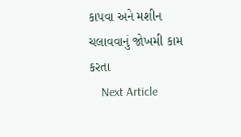કાપવા અને મશીન ચલાવવાનું જોખમી કામ કરતા
    Next Article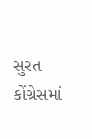સુરત કોંગ્રેસમાં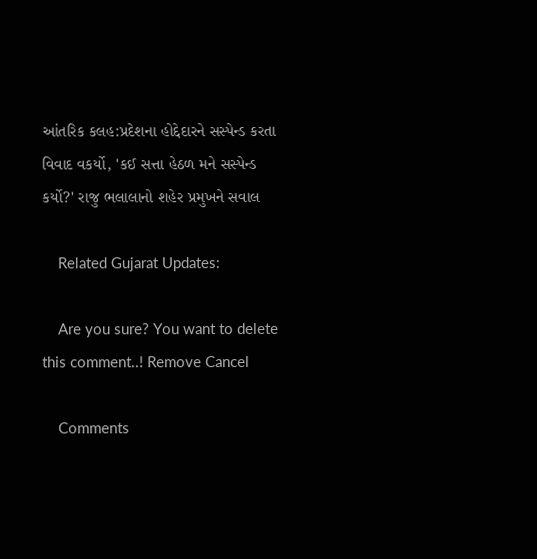આંતરિક કલહ:પ્રદેશના હોદ્દેદારને સસ્પેન્ડ કરતા વિવાદ વકર્યો, 'કઈ સત્તા હેઠળ મને સસ્પેન્ડ કર્યો?' રાજુ ભલાલાનો શહેર પ્રમુખને સવાલ

    Related Gujarat Updates:

    Are you sure? You want to delete this comment..! Remove Cancel

    Comments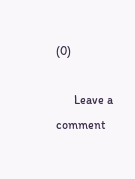(0)

      Leave a comment